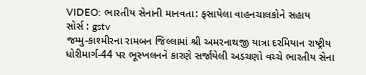VIDEO: ભારતીય સેનાની માનવતા: ફસાયેલા વાહનચાલકોને સહાય
સોર્સ : gstv
જમ્મુ-કાશ્મીરના રામબન જિલ્લામાં શ્રી અમરનાથજી યાત્રા દરમિયાન રાષ્ટ્રીય ધોરીમાર્ગ-44 પર ભૂસ્ખલનને કારણે સર્જાયેલી અડચણો વચ્ચે ભારતીય સેના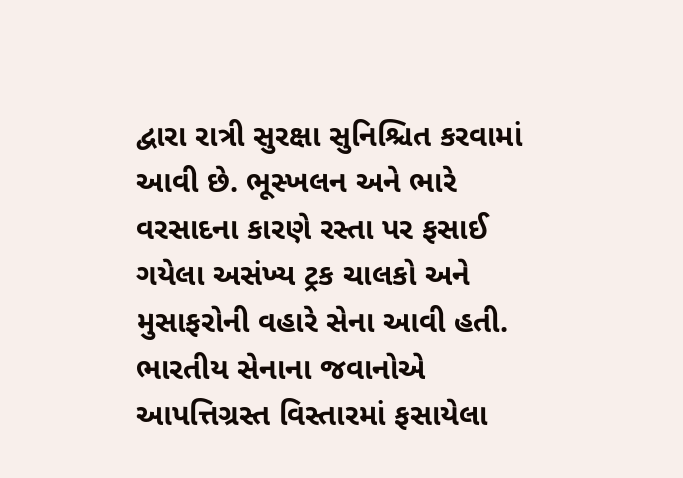દ્વારા રાત્રી સુરક્ષા સુનિશ્ચિત કરવામાં આવી છે. ભૂસ્ખલન અને ભારે વરસાદના કારણે રસ્તા પર ફસાઈ ગયેલા અસંખ્ય ટ્રક ચાલકો અને મુસાફરોની વહારે સેના આવી હતી. ભારતીય સેનાના જવાનોએ આપત્તિગ્રસ્ત વિસ્તારમાં ફસાયેલા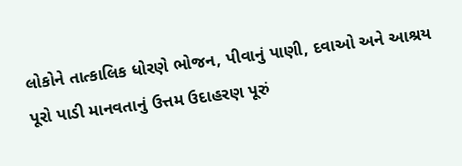લોકોને તાત્કાલિક ધોરણે ભોજન, પીવાનું પાણી, દવાઓ અને આશ્રય પૂરો પાડી માનવતાનું ઉત્તમ ઉદાહરણ પૂરું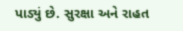પાડ્યું છે. સુરક્ષા અને રાહત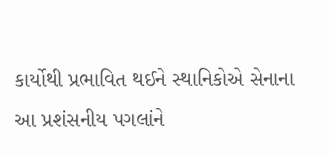કાર્યોથી પ્રભાવિત થઈને સ્થાનિકોએ સેનાના આ પ્રશંસનીય પગલાંને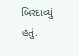બિરદાવ્યું હતું.